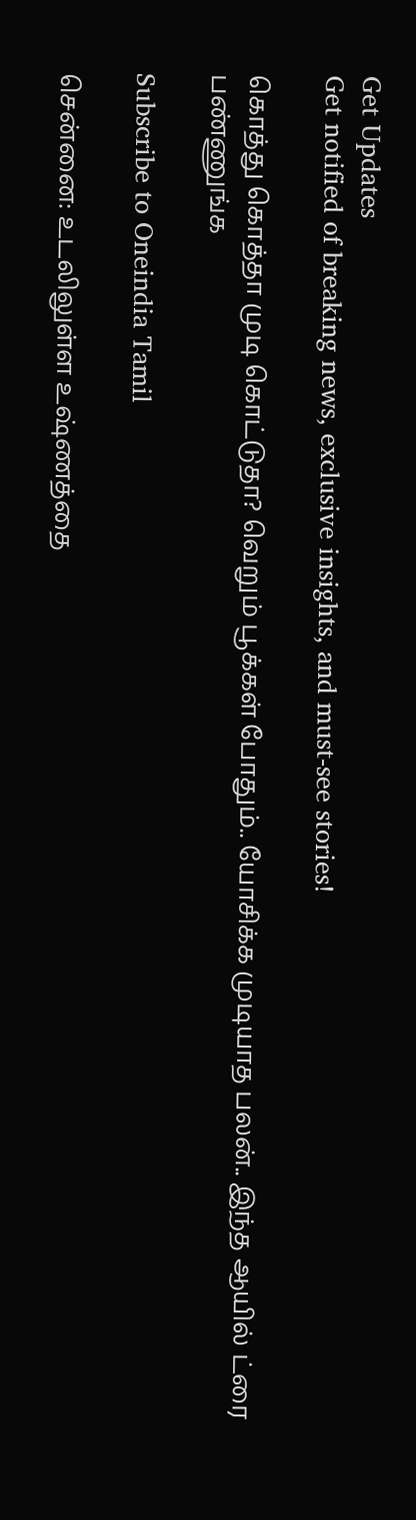Get Updates
Get notified of breaking news, exclusive insights, and must-see stories!

கொத்து கொத்தா முடி கொட்டுதா? வெறும் பூக்கள் போதும்.. யோசிக்க முடியாத பலன்.. இந்த ஆயில் ட்ரை பண்ணுங்க

Subscribe to Oneindia Tamil

சென்னை: உடலிலுள்ள உஷ்ணத்தை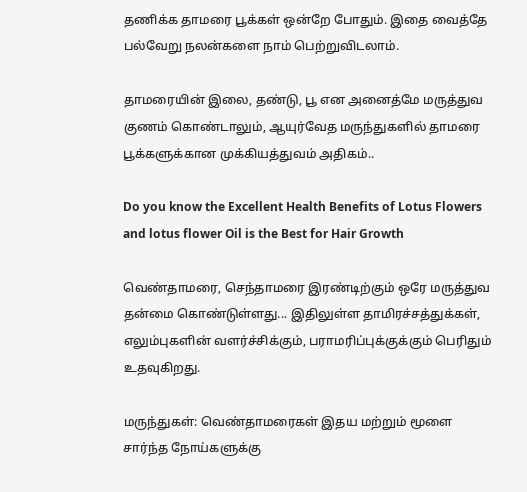தணிக்க தாமரை பூக்கள் ஒன்றே போதும். இதை வைத்தே பல்வேறு நலன்களை நாம் பெற்றுவிடலாம்.

தாமரையின் இலை, தண்டு, பூ என அனைத்மே மருத்துவ குணம் கொண்டாலும், ஆயுர்வேத மருந்துகளில் தாமரை பூக்களுக்கான முக்கியத்துவம் அதிகம்..

Do you know the Excellent Health Benefits of Lotus Flowers and lotus flower Oil is the Best for Hair Growth

வெண்தாமரை, செந்தாமரை இரண்டிற்கும் ஒரே மருத்துவ தன்மை கொண்டுள்ளது... இதிலுள்ள தாமிரச்சத்துக்கள், எலும்புகளின் வளர்ச்சிக்கும், பராமரிப்புக்குக்கும் பெரிதும் உதவுகிறது.

மருந்துகள்: வெண்தாமரைகள் இதய மற்றும் மூளை சார்ந்த நோய்களுக்கு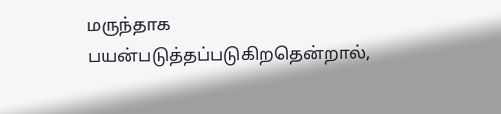மருந்தாக பயன்படுத்தப்படுகிறதென்றால்,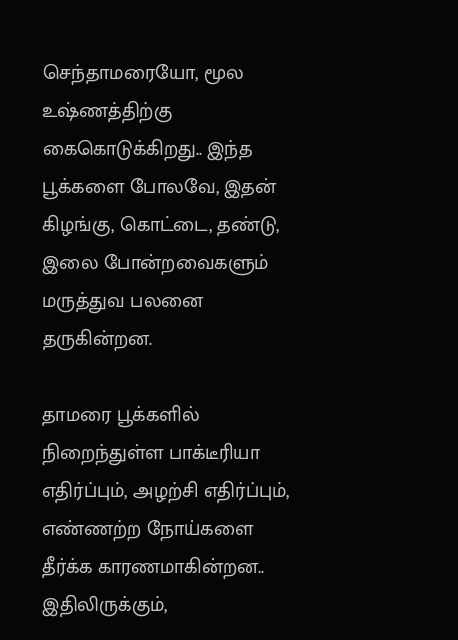செந்தாமரையோ, மூல உஷ்ணத்திற்கு கைகொடுக்கிறது.. இந்த பூக்களை போலவே, இதன் கிழங்கு, கொட்டை, தண்டு, இலை போன்றவைகளும் மருத்துவ பலனை தருகின்றன.

தாமரை பூக்களில் நிறைந்துள்ள பாக்டீரியா எதிர்ப்பும், அழற்சி எதிர்ப்பும், எண்ணற்ற நோய்களை தீர்க்க காரணமாகின்றன.. இதிலிருக்கும்,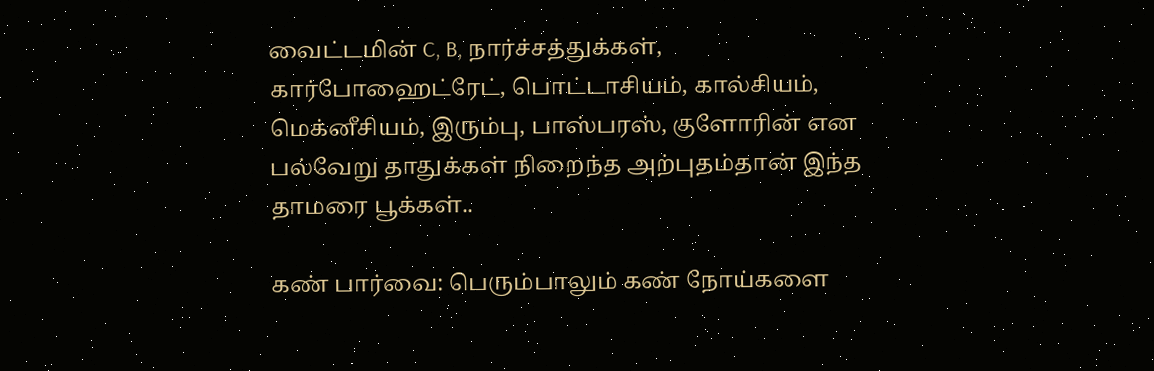வைட்டமின் C, B, நார்ச்சத்துக்கள், கார்போஹைட்ரேட், பொட்டாசியம், கால்சியம், மெக்னீசியம், இரும்பு, பாஸ்பரஸ், குளோரின் என பல்வேறு தாதுக்கள் நிறைந்த அற்புதம்தான் இந்த தாமரை பூக்கள்..

கண் பார்வை: பெரும்பாலும் கண் நோய்களை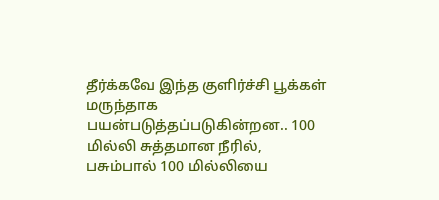தீர்க்கவே இந்த குளிர்ச்சி பூக்கள் மருந்தாக பயன்படுத்தப்படுகின்றன.. 100 மில்லி சுத்தமான நீரில், பசும்பால் 100 மில்லியை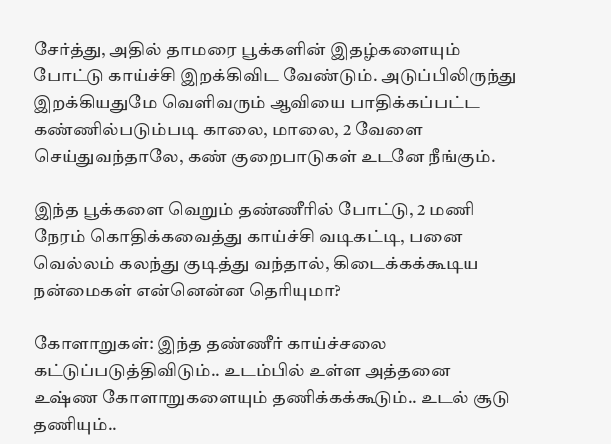சேர்த்து, அதில் தாமரை பூக்களின் இதழ்களையும் போட்டு காய்ச்சி இறக்கிவிட வேண்டும். அடுப்பிலிருந்து இறக்கியதுமே வெளிவரும் ஆவியை பாதிக்கப்பட்ட கண்ணில்படும்படி காலை, மாலை, 2 வேளை செய்துவந்தாலே, கண் குறைபாடுகள் உடனே நீங்கும்.

இந்த பூக்களை வெறும் தண்ணீரில் போட்டு, 2 மணி நேரம் கொதிக்கவைத்து காய்ச்சி வடிகட்டி, பனை வெல்லம் கலந்து குடித்து வந்தால், கிடைக்கக்கூடிய நன்மைகள் என்னென்ன தெரியுமா?

கோளாறுகள்: இந்த தண்ணீர் காய்ச்சலை கட்டுப்படுத்திவிடும்.. உடம்பில் உள்ள அத்தனை உஷ்ண கோளாறுகளையும் தணிக்கக்கூடும்.. உடல் சூடு தணியும்..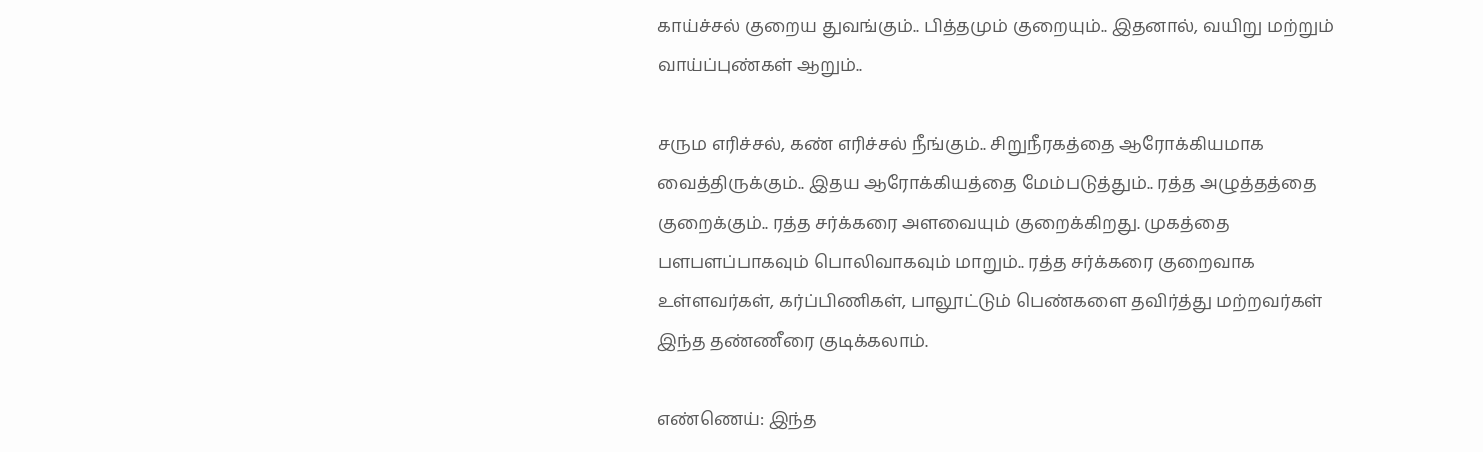காய்ச்சல் குறைய துவங்கும்.. பித்தமும் குறையும்.. இதனால், வயிறு மற்றும் வாய்ப்புண்கள் ஆறும்..

சரும எரிச்சல், கண் எரிச்சல் நீங்கும்.. சிறுநீரகத்தை ஆரோக்கியமாக வைத்திருக்கும்.. இதய ஆரோக்கியத்தை மேம்படுத்தும்.. ரத்த அழுத்தத்தை குறைக்கும்.. ரத்த சர்க்கரை அளவையும் குறைக்கிறது. முகத்தை பளபளப்பாகவும் பொலிவாகவும் மாறும்.. ரத்த சர்க்கரை குறைவாக உள்ளவர்கள், கர்ப்பிணிகள், பாலூட்டும் பெண்களை தவிர்த்து மற்றவர்கள் இந்த தண்ணீரை குடிக்கலாம்.

எண்ணெய்: இந்த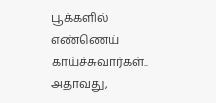பூக்களில் எண்ணெய் காய்ச்சுவார்கள்.. அதாவது,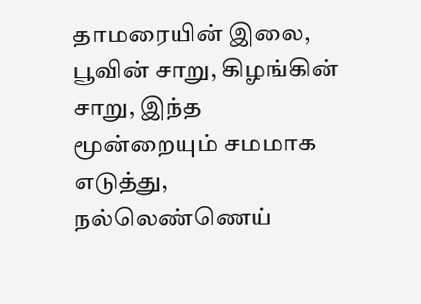தாமரையின் இலை, பூவின் சாறு, கிழங்கின் சாறு, இந்த மூன்றையும் சமமாக எடுத்து, நல்லெண்ணெய்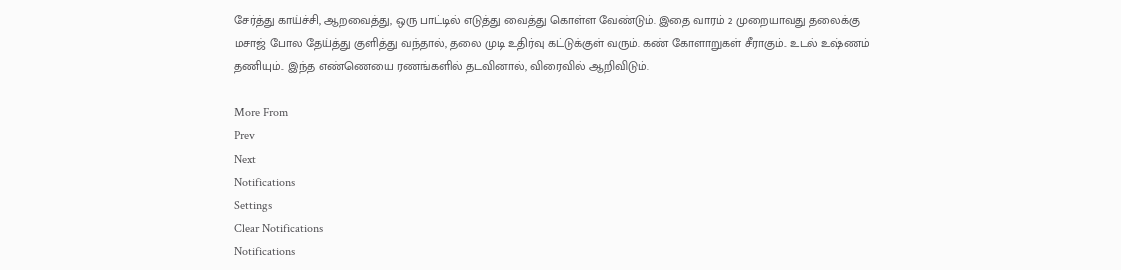சேர்த்து காய்ச்சி, ஆறவைத்து, ஒரு பாட்டில் எடுத்து வைத்து கொள்ள வேண்டும். இதை வாரம் 2 முறையாவது தலைக்கு மசாஜ் போல தேய்த்து குளித்து வந்தால், தலை முடி உதிர்வு கட்டுக்குள் வரும். கண் கோளாறுகள் சீராகும்.. உடல் உஷ்ணம் தணியும்.. இந்த எண்ணெயை ரணங்களில் தடவினால், விரைவில் ஆறிவிடும்.

More From
Prev
Next
Notifications
Settings
Clear Notifications
Notifications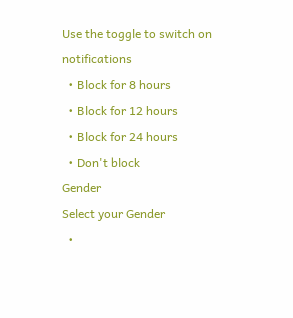Use the toggle to switch on notifications
  • Block for 8 hours
  • Block for 12 hours
  • Block for 24 hours
  • Don't block
Gender
Select your Gender
  •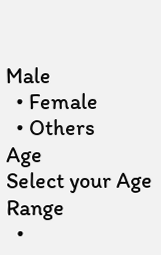Male
  • Female
  • Others
Age
Select your Age Range
  •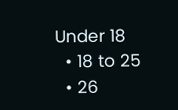Under 18
  • 18 to 25
  • 26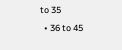to 35
  • 36 to 45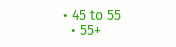• 45 to 55
  • 55+